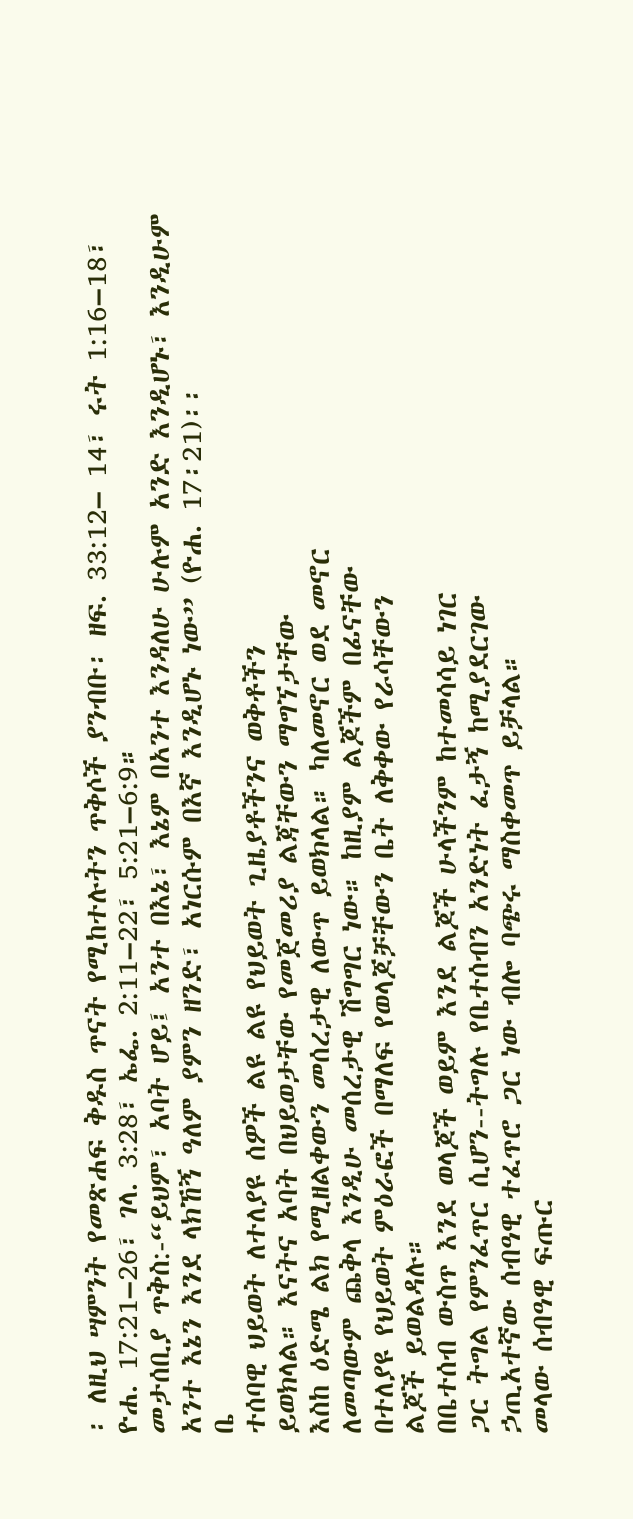፡ ለዚህ ሣምንት የመጽሐፍ ቅዱስ ጥናት የሚከተሉትን ጥቅሶች ያንብቡ፡ ዘፍ. 33:12– 14፣ ሩት 1:16–18፣ ዮሐ. 17:21–26፣ ገላ. 3:28፣ ኤፌ. 2:11–22፣ 5:21–6:9።
መታሰቢያ ጥቅስ:-“ይህም፣ አባት ሆይ፤ አንተ በእኔ፣ እኔም በአንተ እንዳለሁ ሁሉም አንድ እንዲሆኑ፣ እንዲሁም አንተ እኔን እንደ ላክኸኝ ዓለም ያምን ዘንድ፣ አነርሱም በእኛ እንዲሆኑ ነው” (ዮሐ. 17፡21)፡፡
ቤ
ተሰባዊ ህይወት ለተለያዩ ሰዎች ልዩ ልዩ የህይወት ጊዜያቶችንና ወቅቶችን
ይወክላል። እናትና አባት በህይወታቸው የመጀመሪያ ልጃቸውን ማግኘታቸው
እስከ ዕድሜ ልክ የሚዘልቀውን መሰረታዊ ለውጥ ይወክላል። ካለመኖር ወደ መኖር
ለመጣውም ጨቅላ እንዲሁ መሰረታዊ ሽግግር ነው። ከዚያም ልጆችም በፊናቸው
በተለያዩ የህይወት ምዕራፎች በማለፍ የወላጆቻቸውን ቤት ለቅቀው የራሳቸውን
ልጆች ይወልዳሉ።
በቤተሰብ ውስጥ እንደ ወላጆች ወይም እንደ ልጆች ሁላችንም ከተመሳሳይ ነገር
ጋር ትግል የምንፈጥር ሲሆን--ትግሉ የቤተሰብን አንድነት ፈታኝ ከሚያደርገው
ኃጢአተኛው ሰብዓዊ ተፈጥሮ ጋር ነው ብሎ ባጭሩ ማስቀመጥ ይቻላል።
መላው ሰብዓዊ ፍጡር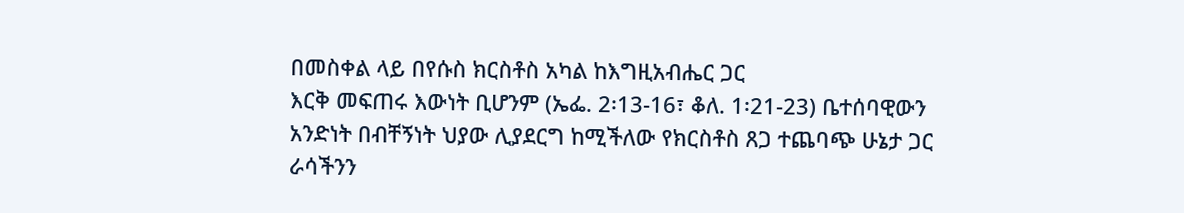በመስቀል ላይ በየሱስ ክርስቶስ አካል ከእግዚአብሔር ጋር
እርቅ መፍጠሩ እውነት ቢሆንም (ኤፌ. 2፡13-16፣ ቆለ. 1፡21-23) ቤተሰባዊውን
አንድነት በብቸኝነት ህያው ሊያደርግ ከሚችለው የክርስቶስ ጸጋ ተጨባጭ ሁኔታ ጋር
ራሳችንን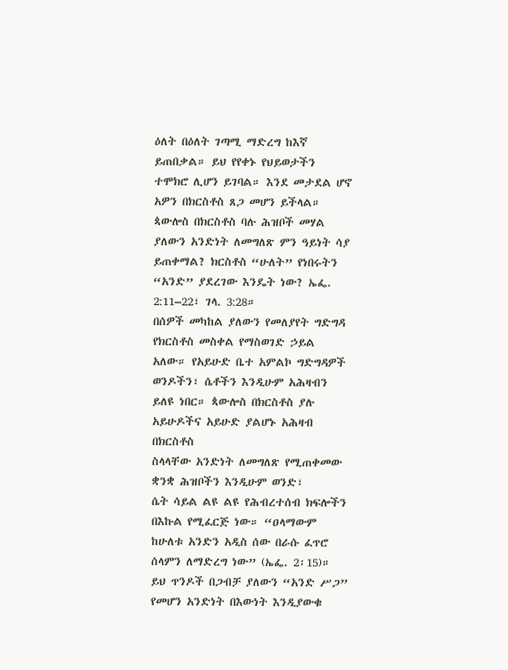ዕለት በዕለት ገጣሚ ማድረግ ከእኛ ይጠበቃል። ይህ የየቀኑ የህይወታችን
ተሞክሮ ሊሆን ይገባል። እንደ መታደል ሆኖ አዎን በክርስቶስ ጸጋ መሆን ይችላል።
ጳውሎስ በክርስቶስ ባሉ ሕዝቦች መሃል ያለውን አንድነት ለመግለጽ ምን ዓይነት ሳያ ይጠቀማል? ክርስቶስ “ሁለት” የነበሩትን “አንድ” ያደረገው እንዴት ነው? ኤፌ. 2:11–22፣ ገላ. 3:28።
በሰዎች መካከል ያለውን የመለያየት ግድግዳ የክርስቶስ መስቀል የማስወገድ ኃይል
አለው። የአይሁድ ቤተ አምልኮ ግድግዳዎች ወንዶችን፣ ሴቶችን እንዲሁም አሕዛብን
ይለዩ ነበር። ጳውሎስ በክርስቶስ ያሉ አይሁዶችና አይሁድ ያልሆኑ አሕዛብ በክርስቶስ
ስላላቸው አንድነት ለመግለጽ የሚጠቀመው ቋንቋ ሕዝቦችን እንዲሁም ወንድ፣
ሴት ሳይል ልዩ ልዩ የሕብረተሰብ ክፍሎችን በእኩል የሚፈርጅ ነው። “ዐላማውም
ከሁለቱ አንድን አዲስ ሰው በራሱ ፈጥሮ ሰላምን ለማድረግ ነው” (ኤፌ. 2፡15)።
ይህ ጥንዶች በጋብቻ ያለውን “አንድ ሥጋ” የመሆን አንድነት በእውነት እንዲያውቁ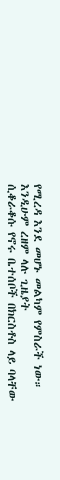የሚረዳ እንደ መሆኑ መልካም የምስራች ነው። እንዲሁም ረዘም ላሉ ጊዜያት
ሲቆራቆሱ የኖሩ ቤተሰቦች በክርስቶስ ላይ ባላቸው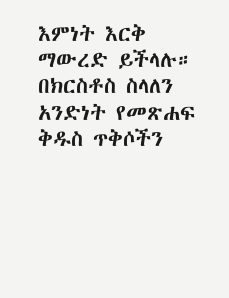እምነት እርቅ ማውረድ ይችላሉ።
በክርስቶስ ስላለን አንድነት የመጽሐፍ ቅዱስ ጥቅሶችን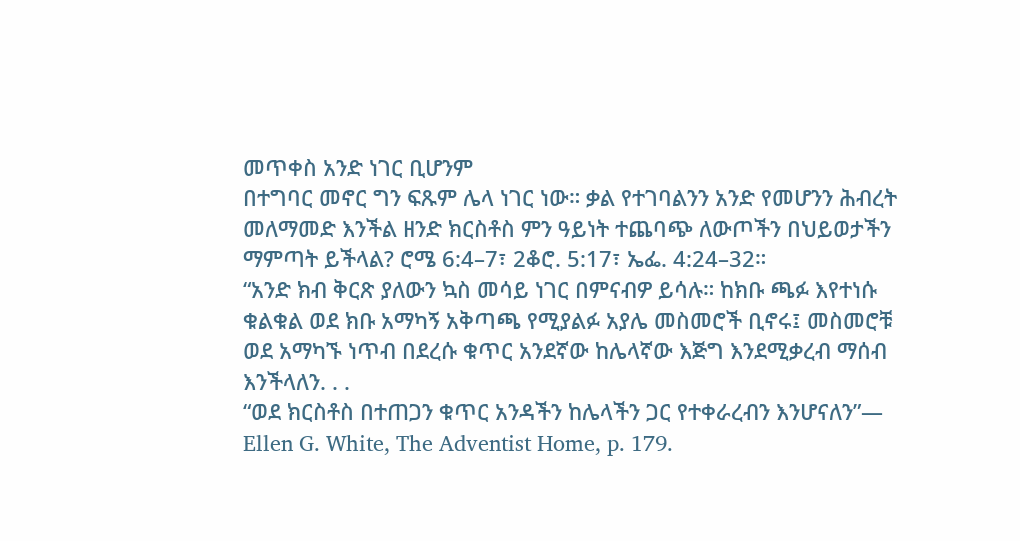መጥቀስ አንድ ነገር ቢሆንም
በተግባር መኖር ግን ፍጹም ሌላ ነገር ነው። ቃል የተገባልንን አንድ የመሆንን ሕብረት
መለማመድ እንችል ዘንድ ክርስቶስ ምን ዓይነት ተጨባጭ ለውጦችን በህይወታችን
ማምጣት ይችላል? ሮሜ 6:4–7፣ 2ቆሮ. 5:17፣ ኤፌ. 4:24–32።
“አንድ ክብ ቅርጽ ያለውን ኳስ መሳይ ነገር በምናብዎ ይሳሉ። ከክቡ ጫፉ እየተነሱ
ቁልቁል ወደ ክቡ አማካኝ አቅጣጫ የሚያልፉ አያሌ መስመሮች ቢኖሩ፤ መስመሮቹ
ወደ አማካኙ ነጥብ በደረሱ ቁጥር አንደኛው ከሌላኛው እጅግ እንደሚቃረብ ማሰብ
እንችላለን. . .
“ወደ ክርስቶስ በተጠጋን ቁጥር አንዳችን ከሌላችን ጋር የተቀራረብን እንሆናለን”—
Ellen G. White, The Adventist Home, p. 179.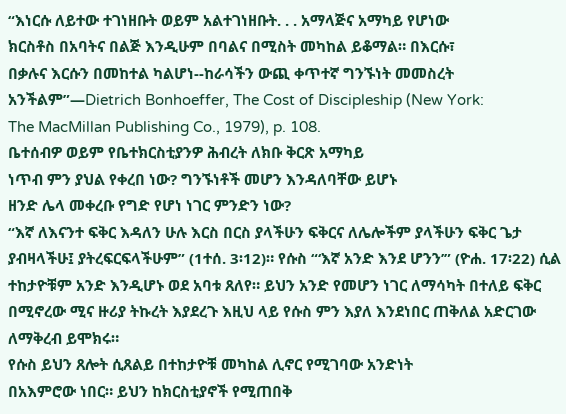“እነርሱ ለይተው ተገነዘቡት ወይም አልተገነዘቡት. . . አማላጅና አማካይ የሆነው
ክርስቶስ በአባትና በልጅ እንዲሁም በባልና በሚስት መካከል ይቆማል። በእርሱ፣
በቃሉና እርሱን በመከተል ካልሆነ--ከራሳችን ውጪ ቀጥተኛ ግንኙነት መመስረት
አንችልም”—Dietrich Bonhoeffer, The Cost of Discipleship (New York:
The MacMillan Publishing Co., 1979), p. 108.
ቤተሰብዎ ወይም የቤተክርስቲያንዎ ሕብረት ለክቡ ቅርጽ አማካይ
ነጥብ ምን ያህል የቀረበ ነው? ግንኙነቶች መሆን እንዳለባቸው ይሆኑ
ዘንድ ሌላ መቀረቡ የግድ የሆነ ነገር ምንድን ነው?
“እኛ ለእናንተ ፍቅር እዳለን ሁሉ እርስ በርስ ያላችሁን ፍቅርና ለሌሎችም ያላችሁን ፍቅር ጌታ ያብዛላችሁ፤ ያትረፍርፍላችሁም” (1ተሰ. 3፡12)። የሱስ “‘እኛ አንድ እንደ ሆንን’” (ዮሐ. 17፡22) ሲል ተከታዮቹም አንድ እንዲሆኑ ወደ አባቱ ጸለየ። ይህን አንድ የመሆን ነገር ለማሳካት በተለይ ፍቅር በሚኖረው ሚና ዙሪያ ትኩረት እያደረጉ እዚህ ላይ የሱስ ምን እያለ እንደነበር ጠቅለል አድርገው ለማቅረብ ይሞክሩ።
የሱስ ይህን ጸሎት ሲጸልይ በተከታዮቹ መካከል ሊኖር የሚገባው አንድነት
በአእምሮው ነበር። ይህን ከክርስቲያኖች የሚጠበቅ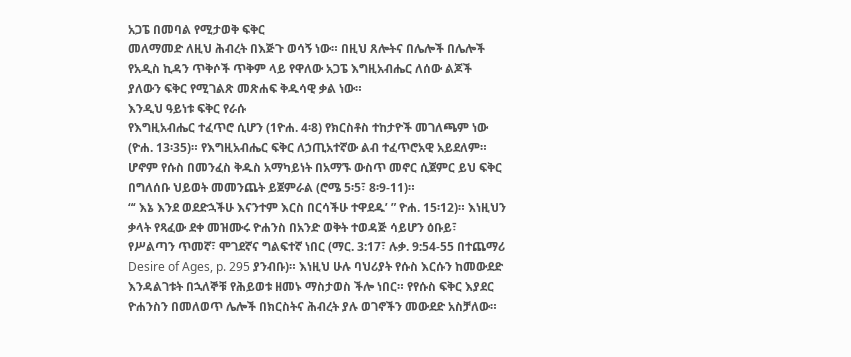አጋፔ በመባል የሚታወቅ ፍቅር
መለማመድ ለዚህ ሕብረት በእጅጉ ወሳኝ ነው። በዚህ ጸሎትና በሌሎች በሌሎች
የአዲስ ኪዳን ጥቅሶች ጥቅም ላይ የዋለው አጋፔ እግዚአብሔር ለሰው ልጆች
ያለውን ፍቅር የሚገልጽ መጽሐፍ ቅዱሳዊ ቃል ነው።
እንዲህ ዓይነቱ ፍቅር የራሱ
የእግዚአብሔር ተፈጥሮ ሲሆን (1ዮሐ. 4፡8) የክርስቶስ ተከታዮች መገለጫም ነው
(ዮሐ. 13፡35)። የእግዚአብሔር ፍቅር ለኃጢአተኛው ልብ ተፈጥሮአዊ አይደለም።
ሆኖም የሱስ በመንፈስ ቅዱስ አማካይነት በአማኙ ውስጥ መኖር ሲጀምር ይህ ፍቅር
በግለሰቡ ህይወት መመንጨት ይጀምራል (ሮሜ 5፡5፣ 8፡9-11)።
“‘ እኔ እንደ ወደድኋችሁ እናንተም እርስ በርሳችሁ ተዋደዱ’ ” ዮሐ. 15፡12)። እነዚህን
ቃላት የጻፈው ደቀ መዝሙሩ ዮሐንስ በአንድ ወቅት ተወዳጅ ሳይሆን ዕቡይ፣
የሥልጣን ጥመኛ፣ ሞገደኛና ግልፍተኛ ነበር (ማር. 3:17፣ ሉቃ. 9:54-55 በተጨማሪ
Desire of Ages, p. 295 ያንብቡ)። እነዚህ ሁሉ ባህሪያት የሱስ እርሱን ከመውደድ
እንዳልገቱት በኋለኞቹ የሕይወቱ ዘመኑ ማስታወስ ችሎ ነበር። የየሱስ ፍቅር እያደር
ዮሐንስን በመለወጥ ሌሎች በክርስትና ሕብረት ያሉ ወገኖችን መውደድ አስቻለው።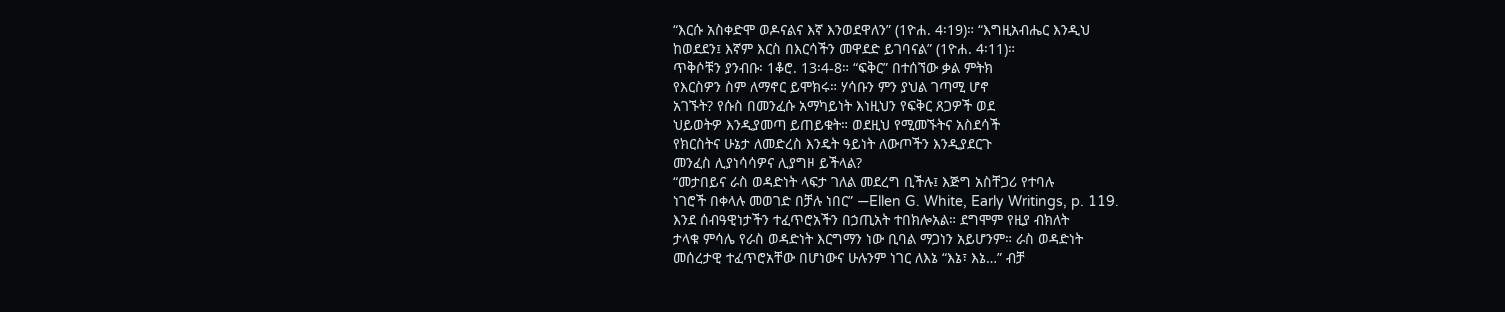“እርሱ አስቀድሞ ወዶናልና እኛ እንወደዋለን” (1ዮሐ. 4፡19)። “እግዚአብሔር እንዲህ
ከወደደን፤ እኛም እርስ በእርሳችን መዋደድ ይገባናል” (1ዮሐ. 4፡11)።
ጥቅሶቹን ያንብቡ፡ 1ቆሮ. 13፡4-8። “ፍቅር” በተሰኘው ቃል ምትክ
የእርስዎን ስም ለማኖር ይሞክሩ። ሃሳቡን ምን ያህል ገጣሚ ሆኖ
አገኙት? የሱስ በመንፈሱ አማካይነት እነዚህን የፍቅር ጸጋዎች ወደ
ህይወትዎ እንዲያመጣ ይጠይቁት። ወደዚህ የሚመኙትና አስደሳች
የክርስትና ሁኔታ ለመድረስ እንዴት ዓይነት ለውጦችን እንዲያደርጉ
መንፈስ ሊያነሳሳዎና ሊያግዞ ይችላል?
“መታበይና ራስ ወዳድነት ላፍታ ገለል መደረግ ቢችሉ፤ እጅግ አስቸጋሪ የተባሉ
ነገሮች በቀላሉ መወገድ በቻሉ ነበር” —Ellen G. White, Early Writings, p. 119.
እንደ ሰብዓዊነታችን ተፈጥሮአችን በኃጢአት ተበክሎአል። ደግሞም የዚያ ብክለት
ታላቁ ምሳሌ የራስ ወዳድነት እርግማን ነው ቢባል ማጋነን አይሆንም። ራስ ወዳድነት
መሰረታዊ ተፈጥሮአቸው በሆነውና ሁሉንም ነገር ለእኔ “እኔ፣ እኔ…” ብቻ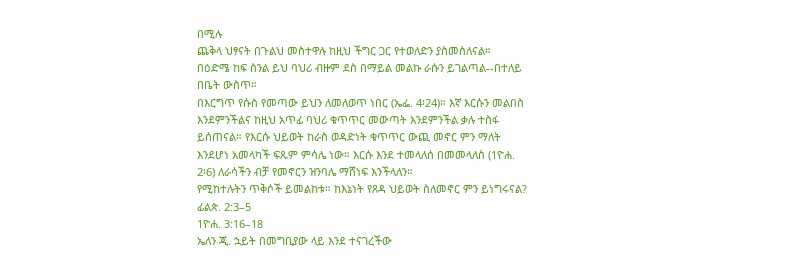በሚሉ
ጨቅላ ህፃናት በጉልህ መስተዋሉ ከዚህ ችግር ጋር የተወለድን ያስመስለናል።
በዕድሜ ከፍ ስንል ይህ ባህሪ ብዙም ደስ በማይል መልኩ ራሱን ይገልጣል--በተለይ
በቤት ውስጥ።
በእርግጥ የሱስ የመጣው ይህን ለመለወጥ ነበር (ኤፌ. 4፡24)። እኛ እርሱን መልበስ
እንደምንችልና ከዚህ አጥፊ ባህሪ ቁጥጥር መውጣት እንደምንችል ቃሉ ተስፋ
ይሰጠናል። የእርሱ ህይወት ከራስ ወዳድነት ቁጥጥር ውጪ መኖር ምን ማለት
እንደሆነ አመላካች ፍጹም ምሳሌ ነው። እርሱ እንደ ተመላለሰ በመመላለስ (1ዮሐ.
2፡6) ለራሳችን ብቻ የመኖርን ዝንባሌ ማሸነፍ እንችላለን።
የሚከተሉትን ጥቅሶች ይመልከቱ። ከእኔነት የጸዳ ህይወት ስለመኖር ምን ይነግሩናል?
ፊልጵ. 2:3–5
1ዮሐ. 3:16–18
ኤለን ጂ. ኋይት በመግቢያው ላይ እንደ ተናገረችው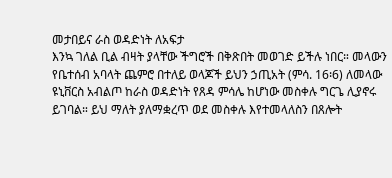መታበይና ራስ ወዳድነት ለአፍታ
እንኳ ገለል ቢል ብዛት ያላቸው ችግሮች በቅጽበት መወገድ ይችሉ ነበር። መላውን
የቤተሰብ አባላት ጨምሮ በተለይ ወላጆች ይህን ኃጢአት (ምሳ. 16፡6) ለመላው
ዩኒቨርስ አብልጦ ከራስ ወዳድነት የጸዳ ምሳሌ ከሆነው መስቀሉ ግርጌ ሊያኖሩ
ይገባል። ይህ ማለት ያለማቋረጥ ወደ መስቀሉ እየተመላለስን በጸሎት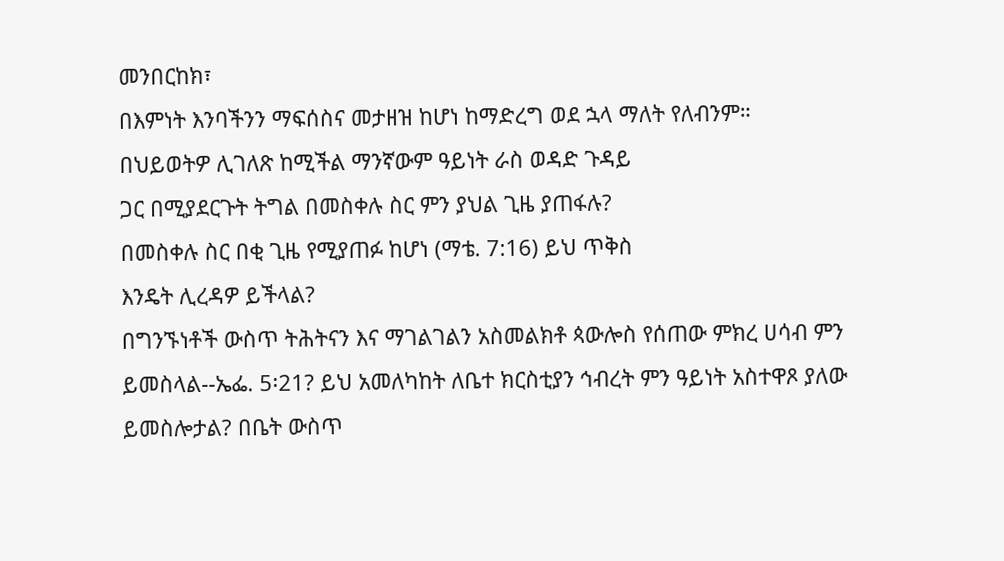መንበርከክ፣
በእምነት እንባችንን ማፍሰስና መታዘዝ ከሆነ ከማድረግ ወደ ኋላ ማለት የለብንም።
በህይወትዎ ሊገለጽ ከሚችል ማንኛውም ዓይነት ራስ ወዳድ ጉዳይ
ጋር በሚያደርጉት ትግል በመስቀሉ ስር ምን ያህል ጊዜ ያጠፋሉ?
በመስቀሉ ስር በቂ ጊዜ የሚያጠፉ ከሆነ (ማቴ. 7:16) ይህ ጥቅስ
እንዴት ሊረዳዎ ይችላል?
በግንኙነቶች ውስጥ ትሕትናን እና ማገልገልን አስመልክቶ ጳውሎስ የሰጠው ምክረ ሀሳብ ምን ይመስላል--ኤፌ. 5፡21? ይህ አመለካከት ለቤተ ክርስቲያን ኅብረት ምን ዓይነት አስተዋጾ ያለው ይመስሎታል? በቤት ውስጥ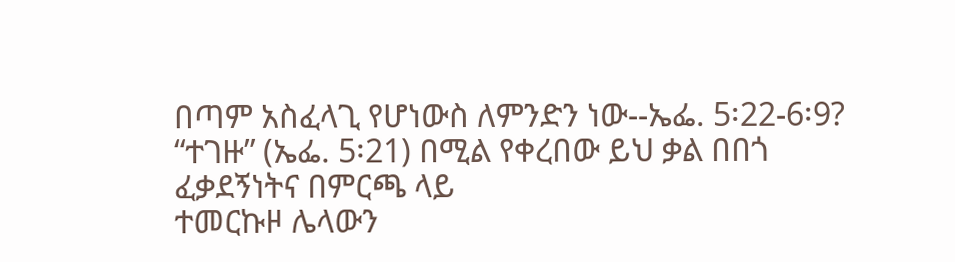በጣም አስፈላጊ የሆነውስ ለምንድን ነው--ኤፌ. 5፡22-6፡9?
“ተገዙ” (ኤፌ. 5፡21) በሚል የቀረበው ይህ ቃል በበጎ ፈቃደኝነትና በምርጫ ላይ
ተመርኩዞ ሌላውን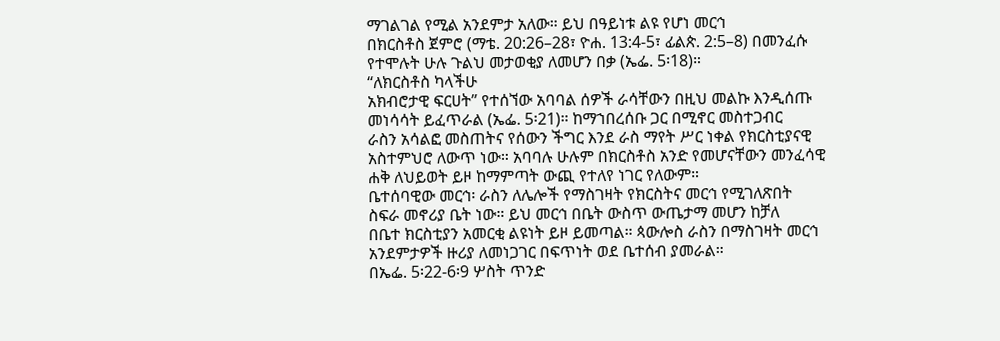ማገልገል የሚል አንደምታ አለው። ይህ በዓይነቱ ልዩ የሆነ መርኅ
በክርስቶስ ጀምሮ (ማቴ. 20:26–28፣ ዮሐ. 13:4-5፣ ፊልጵ. 2:5–8) በመንፈሱ
የተሞሉት ሁሉ ጉልህ መታወቂያ ለመሆን በቃ (ኤፌ. 5፡18)።
“ለክርስቶስ ካላችሁ
አክብሮታዊ ፍርሀት” የተሰኘው አባባል ሰዎች ራሳቸውን በዚህ መልኩ እንዲሰጡ
መነሳሳት ይፈጥራል (ኤፌ. 5፡21)። ከማኀበረሰቡ ጋር በሚኖር መስተጋብር
ራስን አሳልፎ መስጠትና የሰውን ችግር እንደ ራስ ማየት ሥር ነቀል የክርስቲያናዊ
አስተምህሮ ለውጥ ነው። አባባሉ ሁሉም በክርስቶስ አንድ የመሆናቸውን መንፈሳዊ
ሐቅ ለህይወት ይዞ ከማምጣት ውጪ የተለየ ነገር የለውም።
ቤተሰባዊው መርኅ፡ ራስን ለሌሎች የማስገዛት የክርስትና መርኅ የሚገለጽበት
ስፍራ መኖሪያ ቤት ነው። ይህ መርኅ በቤት ውስጥ ውጤታማ መሆን ከቻለ
በቤተ ክርስቲያን አመርቂ ልዩነት ይዞ ይመጣል። ጳውሎስ ራስን በማስገዛት መርኅ
አንደምታዎች ዙሪያ ለመነጋገር በፍጥነት ወደ ቤተሰብ ያመራል።
በኤፌ. 5፡22-6፡9 ሦስት ጥንድ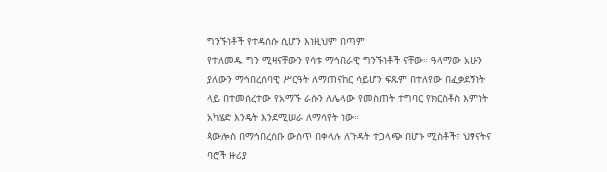ግንኙነቶች የተዳሰሱ ሲሆን እነዚህም በጣም
የተለመዱ ግን ሚዛናቸውን የሳቱ ማኅበራዊ ግንኙነቶች ናቸው። ዓላማው አሁን
ያለውን ማኅበረሰባዊ ሥርዓት ለማጠናከር ሳይሆን ፍጹም በተለየው በፈቃደኝነት
ላይ በተመሰረተው የአማኙ ራሱን ለሌላው የመስጠት ተግባር የክርስቶስ እምነት
አካሄድ እንዴት እንደሚሠራ ለማሳየት ነው።
ጳውሎስ በማኅበረሰቡ ውስጥ በቀላሉ ለጉዳት ተጋላጭ በሆኑ ሚስቶች፣ ህፃናትና
ባሮች ዙሪያ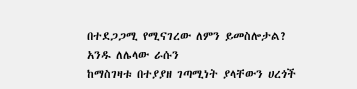በተደጋጋሚ የሚናገረው ለምን ይመስሎታል? አንዱ ለሌላው ራሱን
ከማስገዛቱ በተያያዘ ገጣሚነት ያላቸውን ሀረጎች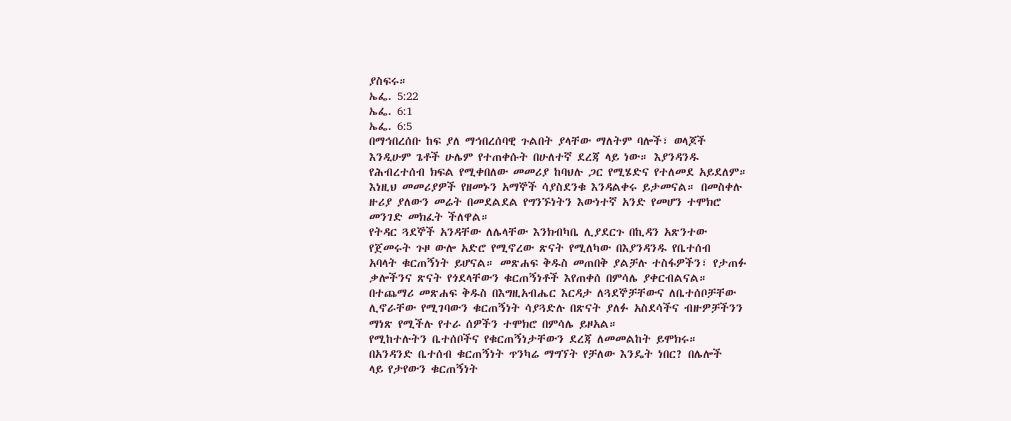ያስፍሩ።
ኤፌ. 5:22
ኤፌ. 6:1
ኤፌ. 6:5
በማኅበረሰቡ ከፍ ያለ ማኅበረሰባዊ ጉልበት ያላቸው ማለትም ባሎች፣ ወላጆች
እንዲሁም ጌቶች ሁሌም የተጠቀሱት በሁለተኛ ደረጃ ላይ ነው። እያንዳንዱ
የሕብረተሰብ ክፍል የሚቀበለው መመሪያ ከባህሉ ጋር የሚሄድና የተለመደ አይደለም።
እነዚህ መመሪያዎች የዘመኑን አማኞች ሳያስደንቁ እንዳልቀሩ ይታመናል። በመስቀሉ
ዙሪያ ያለውን መሬት በመደልደል የግንኙነትን እውነተኛ አንድ የመሆን ተሞክሮ
መንገድ መክፈት ችለዋል።
የትዳር ጓደኞች አንዳቸው ለሌላቸው እንክብካቤ ሊያደርጉ በኪዳን አጽንተው
የጀመሩት ጉዞ ውሎ አድሮ የሚኖረው ጽናት የሚለካው በእያንዳንዱ የቤተሰብ
አባላት ቁርጠኝነት ይሆናል። መጽሐፍ ቅዱስ መጠበቅ ያልቻሉ ተስፋዎችን፣ የታጠፉ
ቃሎችንና ጽናት የጎደላቸውን ቁርጠኝነቶች እየጠቀሰ በምሳሌ ያቀርብልናል።
በተጨማሪ መጽሐፍ ቅዱስ በእግዚአብሔር እርዳታ ለጓደኞቻቸውና ለቤተሰቦቻቸው
ሊኖራቸው የሚገባውን ቁርጠኝነት ሳያጓድሉ በጽናት ያለፉ አስደሳችና ብዙዎቻችንን
ማነጽ የሚችሉ የተራ ሰዎችን ተሞክሮ በምሳሌ ይዞአል።
የሚከተሉትን ቤተሰቦችና የቁርጠኝነታቸውን ደረጃ ለመመልከት ይሞክሩ።
በአንዳንድ ቤተሰብ ቁርጠኝነት ጥንካሬ ማግኘት የቻለው እንዴት ነበር? በሌሎች
ላይ የታየውን ቁርጠኝነት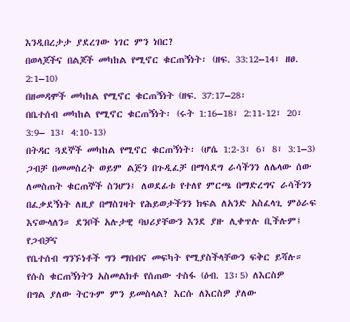እንዲበረታታ ያደረገው ነገር ምን ነበር?
በወላጆችና በልጆች መካከል የሚኖር ቁርጠኝነት፡ (ዘፍ. 33:12–14፣ ዘፀ.
2:1–10)
በዘመዳሞች መካከል የሚኖር ቁርጠኝነት (ዘፍ. 37:17–28፡
በቤተሰብ መካከል የሚኖር ቁርጠኝነት፡ (ሩት 1:16–18፣ 2:11-12፣ 20፣ 3:9– 13፣ 4:10-13)
በትዳር ጓደኞች መካከል የሚኖር ቁርጠኝነት፡ (ሆሴ 1:2-3፣ 6፣ 8፣ 3:1–3)
ጋብቻ በመመስረት ወይም ልጅን በጉዲፈቻ በማሳደግ ራሳችንን ለሌላው ሰው
ለመስጠት ቁርጠኞች ስንሆን፤ ለወደፊቱ የተለየ ምርጫ በማድረግና ራሳችንን
በፈቃደኝነት ለዚያ በማስገዛት የሕይወታችንን ክፍል ለአንድ አስፈላጊ ምዕራፍ
እናውላለን። ደንቦች አሉታዊ ባህሪያቸውን እንደ ያዙ ሊቀጥሉ ቢችሉም፤ የጋብቻና
የቤተሰብ ግንኙነቶች ግን ማበብና መፍካት የሚያስችላቸውን ፍቅር ይሻሉ።
የሱስ ቁርጠኝነትን አስመልክቶ የሰጠው ተስፋ (ዕብ. 13፡5) ለእርስዎ
በግል ያለው ትርጉም ምን ይመስላል? እርሱ ለእርስዎ ያለው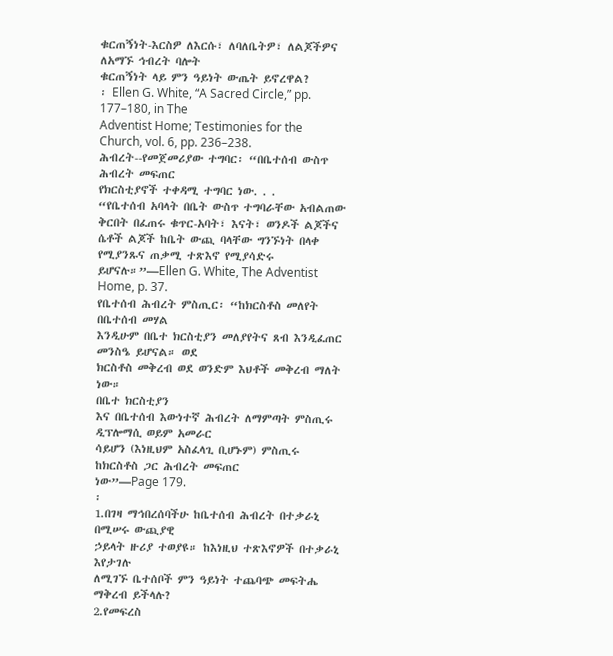ቁርጠኝነት-እርስዎ ለእርሱ፣ ለባለቤትዎ፣ ለልጆችዎና ለአማኙ ኅብረት ባሎት
ቁርጠኝነት ላይ ምን ዓይነት ውጤት ይኖረዋል?
፡ Ellen G. White, “A Sacred Circle,” pp. 177–180, in The
Adventist Home; Testimonies for the Church, vol. 6, pp. 236–238.
ሕብረት--የመጀመሪያው ተግባር፡ “በቤተሰብ ውስጥ ሕብረት መፍጠር
የክርስቲያኖች ተቀዳሚ ተግባር ነው. . .
“የቤተሰብ አባላት በቤት ውስጥ ተግባራቸው አብልጠው ቅርበት በፈጠሩ ቁጥር-አባት፣ እናት፣ ወንዶች ልጆችና ሴቶች ልጆች ከቤት ውጪ ባላቸው ግንኙነት በላቀ
የሚያንጹና ጠቃሚ ተጽእኖ የሚያሳድሩ ይሆናሉ።”—Ellen G. White, The Adventist Home, p. 37.
የቤተሰብ ሕብረት ምስጢር፡ “ከክርስቶስ መለየት በቤተሰብ መሃል
እንዲሁም በቤተ ክርስቲያን መለያየትና ጸብ እንዲፈጠር መንስዔ ይሆናል። ወደ
ክርስቶስ መቅረብ ወደ ወንድም እህቶች መቅረብ ማለት ነው።
በቤተ ክርስቲያን
እና በቤተሰብ እውነተኛ ሕብረት ለማምጣት ምስጢሩ ዲፕሎማሲ ወይም አመራር
ሳይሆን (እነዚህም አስፈላጊ ቢሆኑም) ምስጢሩ ከክርስቶስ ጋር ሕብረት መፍጠር
ነው”—Page 179.
፡
1.በገዛ ማኅበረሰባችሁ ከቤተሰብ ሕብረት በተቃራኒ በሚሠሩ ውጪያዊ
ኃይላት ዙሪያ ተወያዩ። ከእነዚህ ተጽእኖዎች በተቃራኒ እየታገሉ
ለሚገኙ ቤተሰቦች ምን ዓይነት ተጨባጭ መፍትሔ ማቅረብ ይችላሉ?
2.የመፍረስ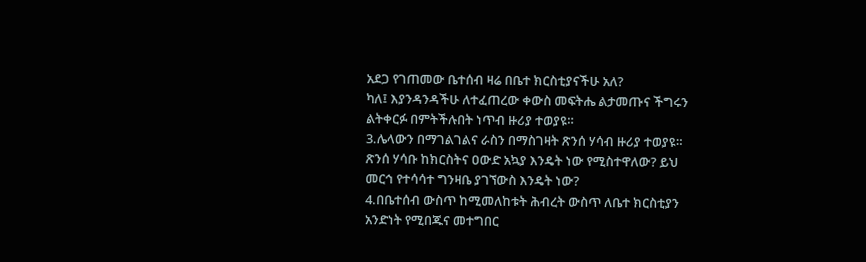አደጋ የገጠመው ቤተሰብ ዛሬ በቤተ ክርስቲያናችሁ አለ?
ካለ፤ እያንዳንዳችሁ ለተፈጠረው ቀውስ መፍትሔ ልታመጡና ችግሩን
ልትቀርፉ በምትችሉበት ነጥብ ዙሪያ ተወያዩ።
3.ሌላውን በማገልገልና ራስን በማስገዛት ጽንሰ ሃሳብ ዙሪያ ተወያዩ።
ጽንሰ ሃሳቡ ከክርስትና ዐውድ አኳያ እንዴት ነው የሚስተዋለው? ይህ
መርኅ የተሳሳተ ግንዛቤ ያገኘውስ እንዴት ነው?
4.በቤተሰብ ውስጥ ከሚመለከቱት ሕብረት ውስጥ ለቤተ ክርስቲያን
አንድነት የሚበጁና መተግበር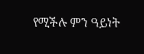የሚችሉ ምን ዓይነት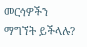መርኅዎችን
ማግኘት ይችላሉ?